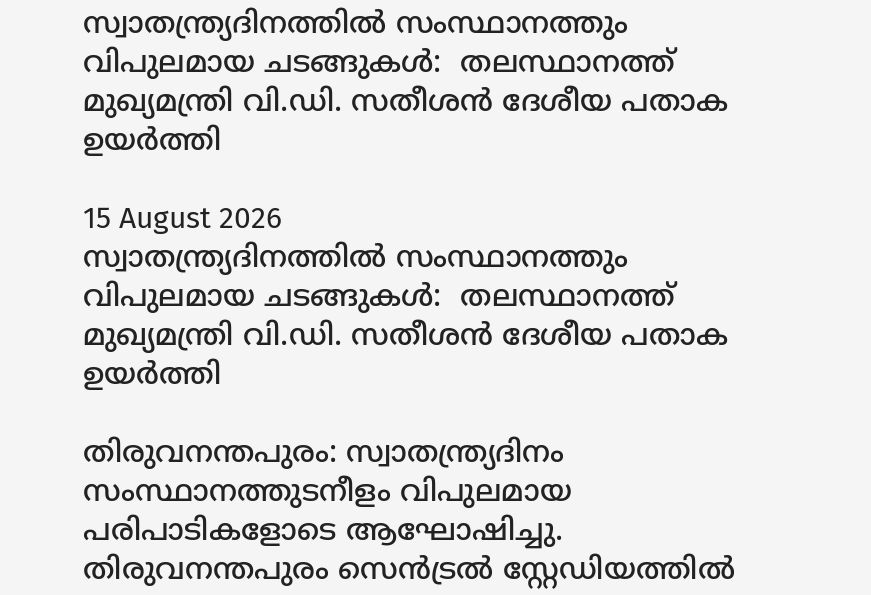സ്വാതന്ത്ര്യദിനത്തിൽ സംസ്ഥാനത്തും വിപുലമായ ചടങ്ങുകൾ:  തലസ്ഥാനത്ത് മുഖ്യമന്ത്രി വി.ഡി. സതീശൻ ദേശീയ പതാക ഉയർത്തി

15 August 2026
സ്വാതന്ത്ര്യദിനത്തിൽ സംസ്ഥാനത്തും വിപുലമായ ചടങ്ങുകൾ:  തലസ്ഥാനത്ത് മുഖ്യമന്ത്രി വി.ഡി. സതീശൻ ദേശീയ പതാക ഉയർത്തി

തിരുവനന്തപുരം: സ്വാതന്ത്ര്യദിനം സംസ്ഥാനത്തുടനീളം വിപുലമായ പരിപാടികളോടെ ആഘോഷിച്ചു. തിരുവനന്തപുരം സെൻട്രൽ സ്റ്റേഡിയത്തിൽ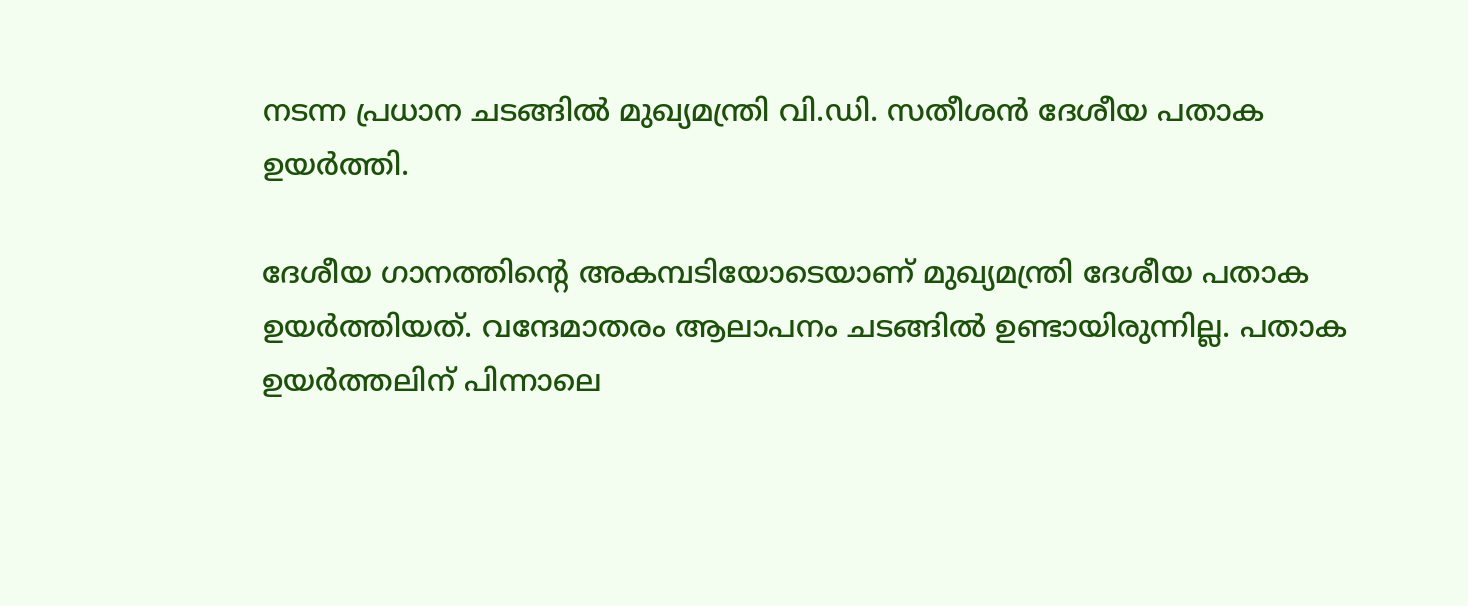നടന്ന പ്രധാന ചടങ്ങിൽ മുഖ്യമന്ത്രി വി.ഡി. സതീശൻ ദേശീയ പതാക ഉയർത്തി.

ദേശീയ ഗാനത്തിന്റെ അകമ്പടിയോടെയാണ് മുഖ്യമന്ത്രി ദേശീയ പതാക ഉയർത്തിയത്. വന്ദേമാതരം ആലാപനം ചടങ്ങിൽ ഉണ്ടായിരുന്നില്ല. പതാക ഉയർത്തലിന് പിന്നാലെ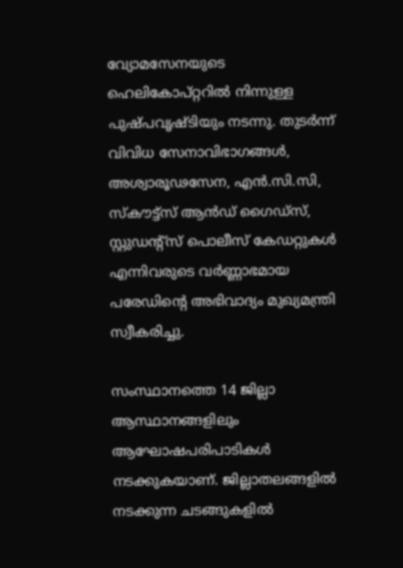വ്യോമസേനയുടെ ഹെലികോപ്റ്ററിൽ നിന്നുള്ള പുഷ്പവൃഷ്ടിയും നടന്നു. തുടർന്ന് വിവിധ സേനാവിഭാഗങ്ങൾ, അശ്വാരൂഢസേന, എൻ.സി.സി, സ്‌കൗട്ട്‌സ് ആൻഡ് ഗൈഡ്സ്, സ്റ്റുഡന്റ്സ് പൊലീസ് കേഡറ്റുകൾ എന്നിവരുടെ വർണ്ണാഭമായ പരേഡിന്റെ അഭിവാദ്യം മുഖ്യമന്ത്രി സ്വീകരിച്ചു.

സംസ്ഥാനത്തെ 14 ജില്ലാ ആസ്ഥാനങ്ങളിലും ആഘോഷപരിപാടികൾ നടക്കുകയാണ്. ജില്ലാതലങ്ങളിൽ നടക്കുന്ന ചടങ്ങുകളിൽ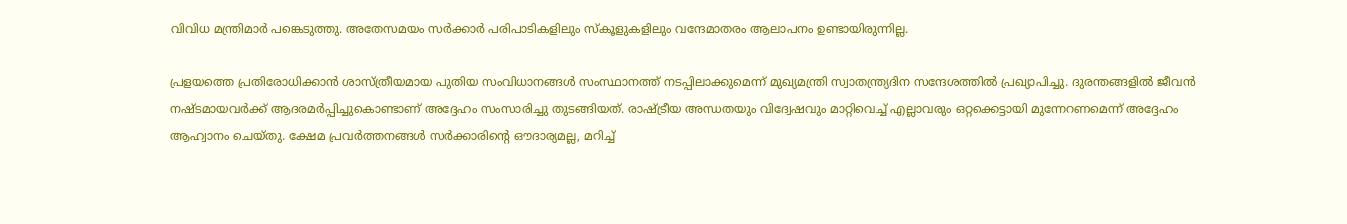വിവിധ മന്ത്രിമാർ പങ്കെടുത്തു. അതേസമയം സർക്കാർ പരിപാടികളിലും സ്കൂളുകളിലും വന്ദേമാതരം ആലാപനം ഉണ്ടായിരുന്നില്ല.

പ്രളയത്തെ പ്രതിരോധിക്കാൻ ശാസ്ത്രീയമായ പുതിയ സംവിധാനങ്ങൾ സംസ്ഥാനത്ത് നടപ്പിലാക്കുമെന്ന് മുഖ്യമന്ത്രി സ്വാതന്ത്ര്യദിന സന്ദേശത്തിൽ പ്രഖ്യാപിച്ചു. ദുരന്തങ്ങളിൽ ജീവൻ നഷ്ടമായവർക്ക് ആദരമർപ്പിച്ചുകൊണ്ടാണ് അദ്ദേഹം സംസാരിച്ചു തുടങ്ങിയത്. രാഷ്ട്രീയ അന്ധതയും വിദ്വേഷവും മാറ്റിവെച്ച് എല്ലാവരും ഒറ്റക്കെട്ടായി മുന്നേറണമെന്ന് അദ്ദേഹം ആഹ്വാനം ചെയ്തു. ക്ഷേമ പ്രവർത്തനങ്ങൾ സർക്കാരിന്റെ ഔദാര്യമല്ല, മറിച്ച്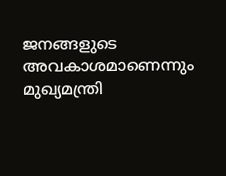ജനങ്ങളുടെ അവകാശമാണെന്നും മുഖ്യമന്ത്രി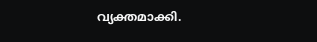വ്യക്തമാക്കി.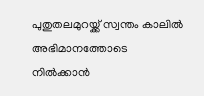പുതുതലമുറയ്ക്ക് സ്വന്തം കാലിൽ അഭിമാനത്തോടെ നിൽക്കാൻ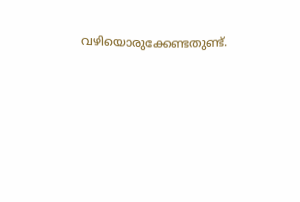വഴിയൊരുക്കേണ്ടതുണ്ട്.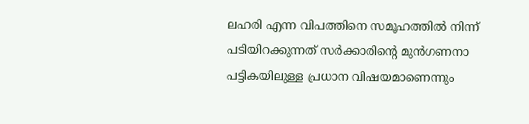ലഹരി എന്ന വിപത്തിനെ സമൂഹത്തിൽ നിന്ന് പടിയിറക്കുന്നത് സർക്കാരിന്റെ മുൻഗണനാ പട്ടികയിലുള്ള പ്രധാന വിഷയമാണെന്നും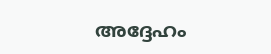അദ്ദേഹം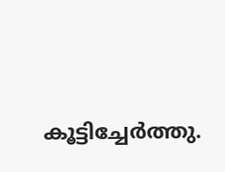കൂട്ടിച്ചേർത്തു.